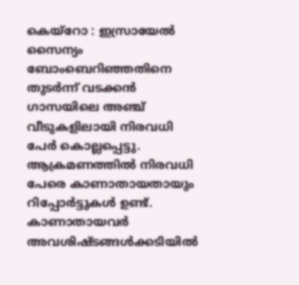കെയ്റോ : ഇസ്രായേൽ സൈന്യം ബോംബെറിഞ്ഞതിനെ തുടർന്ന് വടക്കൻ ഗാസയിലെ അഞ്ച് വീടുകളിലായി നിരവധി പേർ കൊല്ലപ്പെട്ടു. ആക്രമണത്തിൽ നിരവധി പേരെ കാണാതായതായും റിപ്പോർട്ടുകൾ ഉണ്ട്.
കാണാതായവർ അവശിഷ്ടങ്ങൾക്കടിയിൽ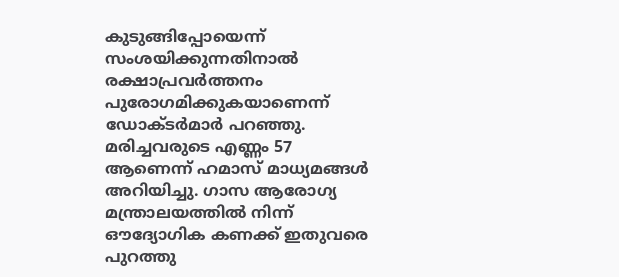കുടുങ്ങിപ്പോയെന്ന് സംശയിക്കുന്നതിനാൽ രക്ഷാപ്രവർത്തനം പുരോഗമിക്കുകയാണെന്ന് ഡോക്ടർമാർ പറഞ്ഞു. മരിച്ചവരുടെ എണ്ണം 57 ആണെന്ന് ഹമാസ് മാധ്യമങ്ങൾ അറിയിച്ചു. ഗാസ ആരോഗ്യ മന്ത്രാലയത്തിൽ നിന്ന് ഔദ്യോഗിക കണക്ക് ഇതുവരെ പുറത്തു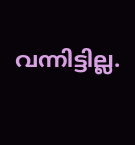വന്നിട്ടില്ല.